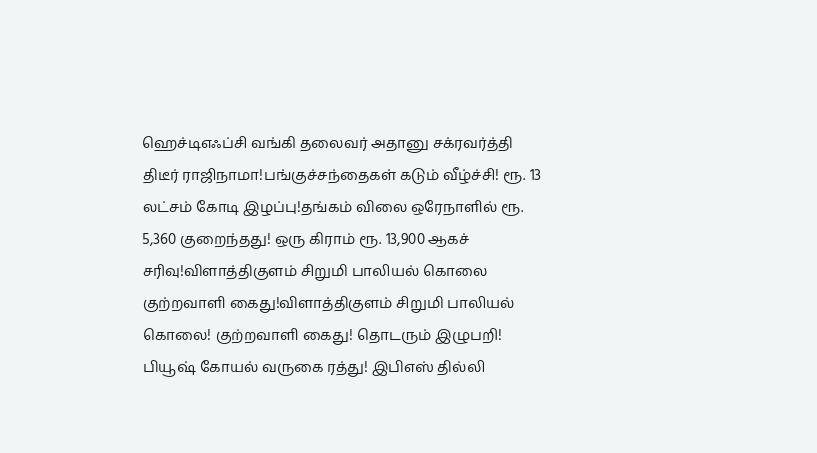ஹெச்டிஎஃப்சி வங்கி தலைவர் அதானு சக்ரவர்த்தி திடீர் ராஜிநாமா!பங்குச்சந்தைகள் கடும் வீழ்ச்சி! ரூ. 13 லட்சம் கோடி இழப்பு!தங்கம் விலை ஒரேநாளில் ரூ. 5,360 குறைந்தது! ஒரு கிராம் ரூ. 13,900 ஆகச் சரிவு!விளாத்திகுளம் சிறுமி பாலியல் கொலை குற்றவாளி கைது!விளாத்திகுளம் சிறுமி பாலியல் கொலை! குற்றவாளி கைது! தொடரும் இழுபறி! பியூஷ் கோயல் வருகை ரத்து! இபிஎஸ் தில்லி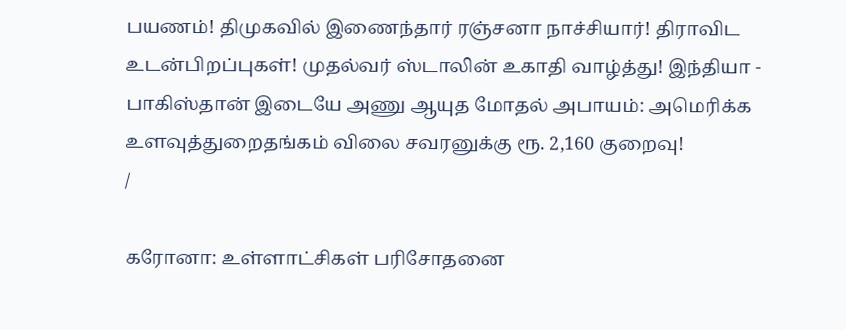பயணம்! திமுகவில் இணைந்தார் ரஞ்சனா நாச்சியார்! திராவிட உடன்பிறப்புகள்! முதல்வர் ஸ்டாலின் உகாதி வாழ்த்து! இந்தியா - பாகிஸ்தான் இடையே அணு ஆயுத மோதல் அபாயம்: அமெரிக்க உளவுத்துறைதங்கம் விலை சவரனுக்கு ரூ. 2,160 குறைவு!
/

கரோனா: உள்ளாட்சிகள் பரிசோதனை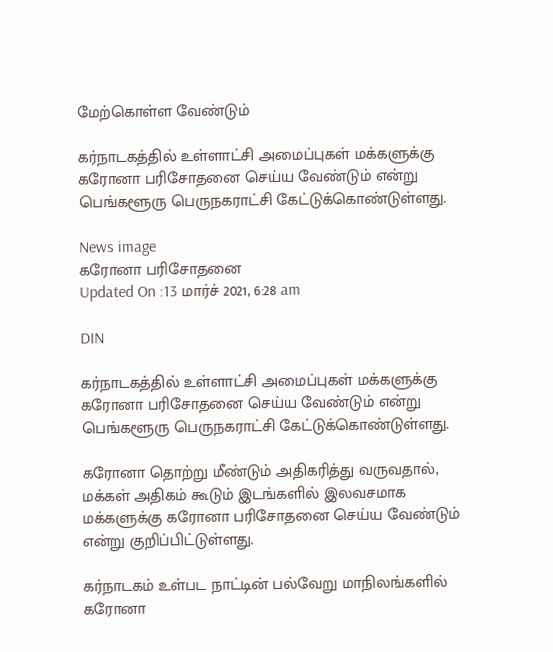மேற்கொள்ள வேண்டும்

கர்நாடகத்தில் உள்ளாட்சி அமைப்புகள் மக்களுக்கு கரோனா பரிசோதனை செய்ய வேண்டும் என்று பெங்களூரு பெருநகராட்சி கேட்டுக்கொண்டுள்ளது.

News image
கரோனா பரிசோதனை
Updated On :13 மார்ச் 2021, 6:28 am

DIN

கர்நாடகத்தில் உள்ளாட்சி அமைப்புகள் மக்களுக்கு கரோனா பரிசோதனை செய்ய வேண்டும் என்று பெங்களூரு பெருநகராட்சி கேட்டுக்கொண்டுள்ளது.

கரோனா தொற்று மீண்டும் அதிகரித்து வருவதால், மக்கள் அதிகம் கூடும் இடங்களில் இலவசமாக மக்களுக்கு கரோனா பரிசோதனை செய்ய வேண்டும் என்று குறிப்பிட்டுள்ளது.

கர்நாடகம் உள்பட நாட்டின் பல்வேறு மாநிலங்களில் கரோனா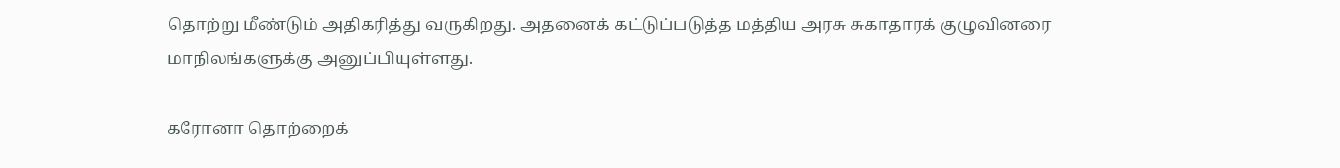தொற்று மீண்டும் அதிகரித்து வருகிறது. அதனைக் கட்டுப்படுத்த மத்திய அரசு சுகாதாரக் குழுவினரை மாநிலங்களுக்கு அனுப்பியுள்ளது.

கரோனா தொற்றைக்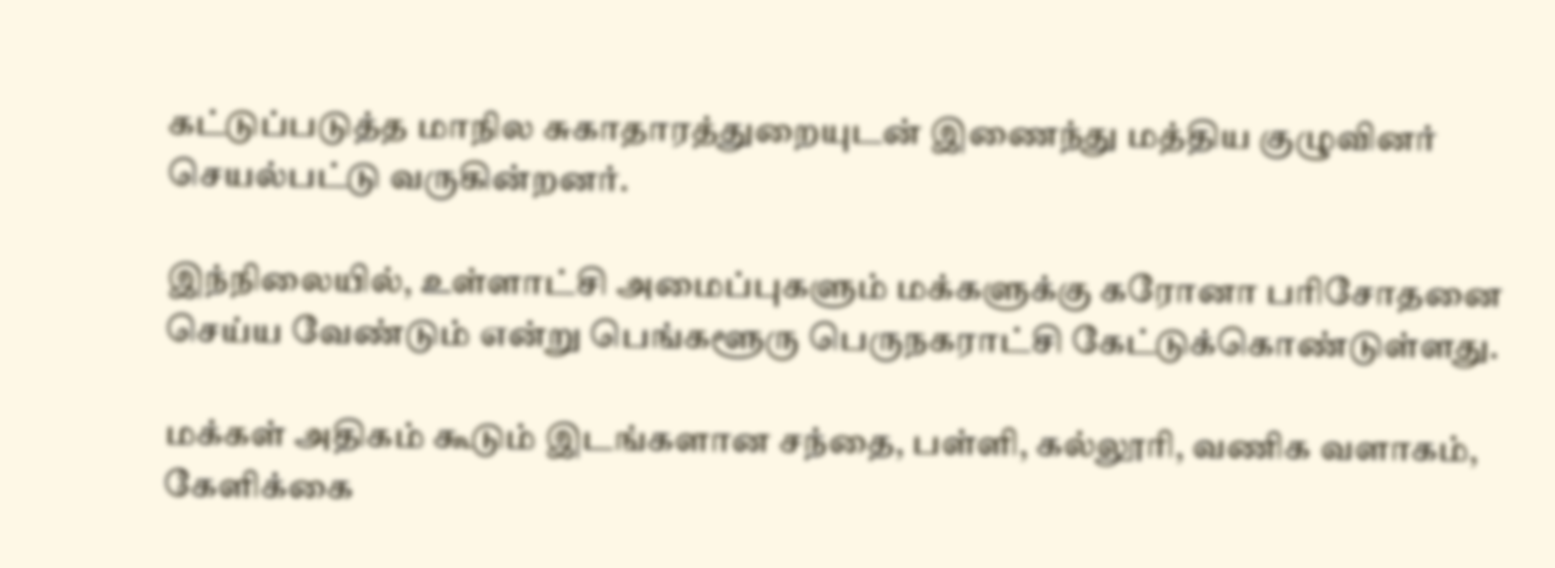கட்டுப்படுத்த மாநில சுகாதாரத்துறையுடன் இணைந்து மத்திய குழுவினர் செயல்பட்டு வருகின்றனர்.

இந்நிலையில், உள்ளாட்சி அமைப்புகளும் மக்களுக்கு கரோனா பரிசோதனை செய்ய வேண்டும் என்று பெங்களூரு பெருநகராட்சி கேட்டுக்கொண்டுள்ளது.

மக்கள் அதிகம் கூடும் இடங்களான சந்தை, பள்ளி, கல்லூரி, வணிக வளாகம், கேளிக்கை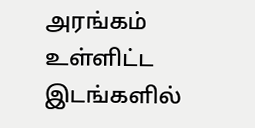அரங்கம் உள்ளிட்ட இடங்களில்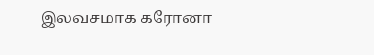இலவசமாக கரோனா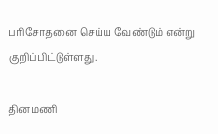பரிசோதனை செய்ய வேண்டும் என்று குறிப்பிட்டுள்ளது.

தினமணி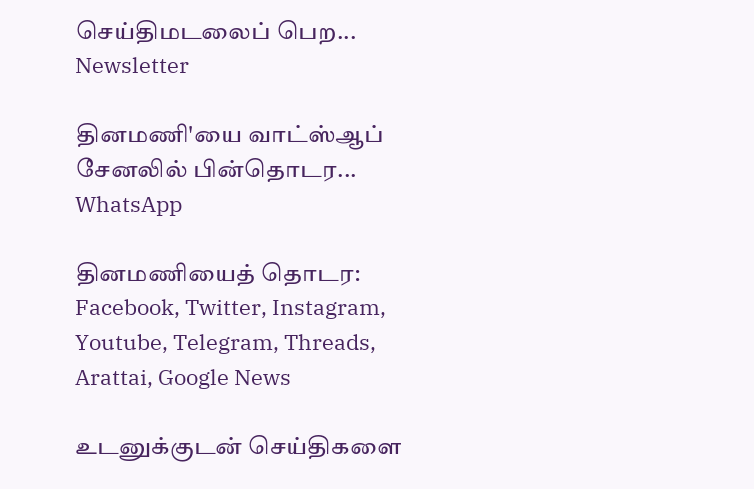செய்திமடலைப் பெற... Newsletter

தினமணி'யை வாட்ஸ்ஆப் சேனலில் பின்தொடர... WhatsApp

தினமணியைத் தொடர: Facebook, Twitter, Instagram, Youtube, Telegram, Threads, Arattai, Google News

உடனுக்குடன் செய்திகளை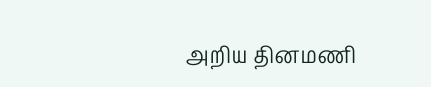அறிய தினமணி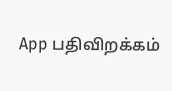App பதிவிறக்கம்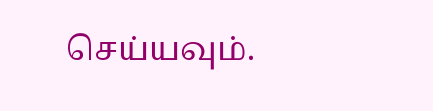செய்யவும்.